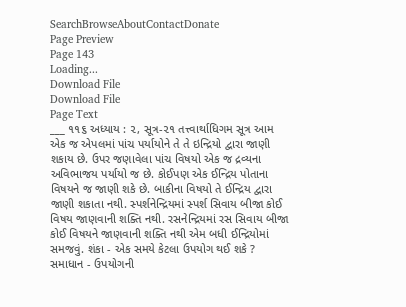SearchBrowseAboutContactDonate
Page Preview
Page 143
Loading...
Download File
Download File
Page Text
___ ૧૧૬ અધ્યાય : ૨, સૂત્ર-૨૧ તત્ત્વાર્થાધિગમ સૂત્ર આમ એક જ એપલમાં પાંચ પર્યાયોને તે તે ઇન્દ્રિયો દ્વારા જાણી શકાય છે. ઉપર જણાવેલા પાંચ વિષયો એક જ દ્રવ્યના અવિભાજય પર્યાયો જ છે. કોઈપણ એક ઈન્દ્રિય પોતાના વિષયને જ જાણી શકે છે. બાકીના વિષયો તે ઈન્દ્રિય દ્વારા જાણી શકાતા નથી. સ્પર્શનેન્દ્રિયમાં સ્પર્શ સિવાય બીજા કોઈ વિષય જાણવાની શક્તિ નથી. રસનેન્દ્રિયમાં રસ સિવાય બીજા કોઈ વિષયને જાણવાની શક્તિ નથી એમ બધી ઈન્દ્રિયોમાં સમજવું. શંકા - એક સમયે કેટલા ઉપયોગ થઈ શકે ? સમાધાન - ઉપયોગની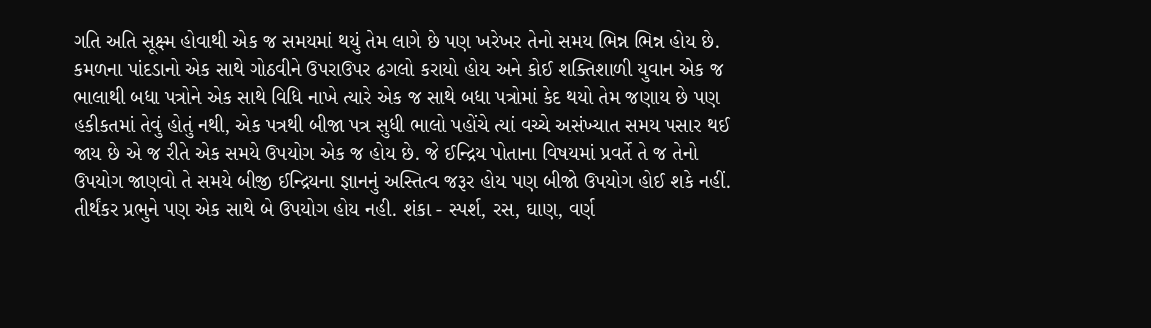ગતિ અતિ સૂક્ષ્મ હોવાથી એક જ સમયમાં થયું તેમ લાગે છે પણ ખરેખર તેનો સમય ભિન્ન ભિન્ન હોય છે. કમળના પાંદડાનો એક સાથે ગોઠવીને ઉપરાઉપર ઢગલો કરાયો હોય અને કોઈ શક્તિશાળી યુવાન એક જ ભાલાથી બધા પત્રોને એક સાથે વિધિ નાખે ત્યારે એક જ સાથે બધા પત્રોમાં કેદ થયો તેમ જણાય છે પણ હકીકતમાં તેવું હોતું નથી, એક પત્રથી બીજા પત્ર સુધી ભાલો પહોંચે ત્યાં વચ્ચે અસંખ્યાત સમય પસાર થઈ જાય છે એ જ રીતે એક સમયે ઉપયોગ એક જ હોય છે. જે ઈન્દ્રિય પોતાના વિષયમાં પ્રવર્તે તે જ તેનો ઉપયોગ જાણવો તે સમયે બીજી ઈન્દ્રિયના જ્ઞાનનું અસ્તિત્વ જરૂર હોય પણ બીજો ઉપયોગ હોઈ શકે નહીં. તીર્થંકર પ્રભુને પણ એક સાથે બે ઉપયોગ હોય નહી. શંકા - સ્પર્શ, રસ, ઘાણ, વર્ણ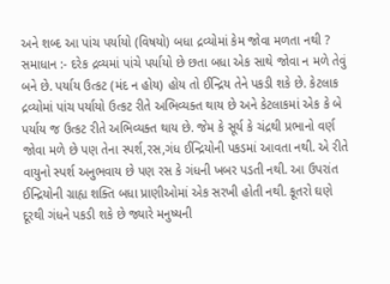અને શબ્દ આ પાંચ પર્યાયો (વિષયો) બધા દ્રવ્યોમાં કેમ જોવા મળતા નથી ? સમાધાન :- દરેક દ્રવ્યમાં પાંચે પર્યાયો છે છતા બધા એક સાથે જોવા ન મળે તેવું બને છે. પર્યાય ઉત્કટ (મંદ ન હોય) હોય તો ઈન્દ્રિય તેને પકડી શકે છે. કેટલાક દ્રવ્યોમાં પાંચ પર્યાયો ઉત્કટ રીતે અભિવ્યક્ત થાય છે અને કેટલાકમાં એક કે બે પર્યાય જ ઉત્કટ રીતે અભિવ્યક્ત થાય છે. જેમ કે સૂર્ય કે ચંદ્રથી પ્રભાનો વર્ણ જોવા મળે છે પણ તેના સ્પર્શ,રસ,ગંધ ઈન્દ્રિયોની પકડમાં આવતા નથી. એ રીતે વાયુનો સ્પર્શ અનુભવાય છે પણ રસ કે ગંધની ખબર પડતી નથી. આ ઉપરાંત ઈન્દ્રિયોની ગ્રાહ્ય શક્તિ બધા પ્રાણીઓમાં એક સરખી હોતી નથી. કૂતરો ઘણે દૂરથી ગંધને પકડી શકે છે જ્યારે મનુષ્યની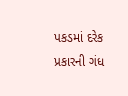પકડમાં દરેક પ્રકારની ગંધ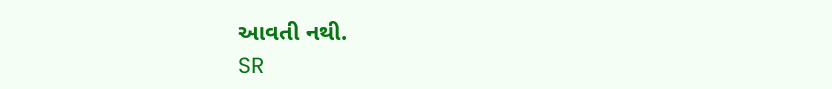આવતી નથી.
SR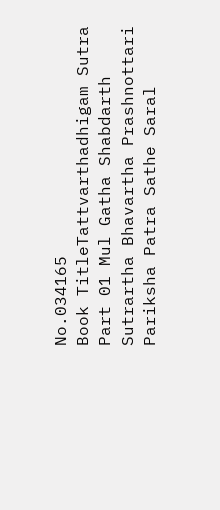No.034165
Book TitleTattvarthadhigam Sutra Part 01 Mul Gatha Shabdarth Sutrartha Bhavartha Prashnottari Pariksha Patra Sathe Saral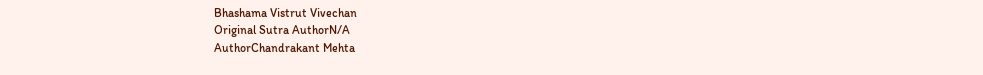Bhashama Vistrut Vivechan
Original Sutra AuthorN/A
AuthorChandrakant Mehta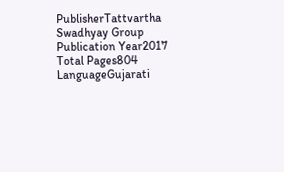PublisherTattvartha Swadhyay Group
Publication Year2017
Total Pages804
LanguageGujarati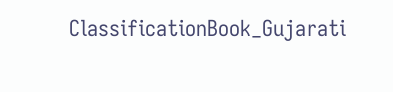ClassificationBook_Gujarati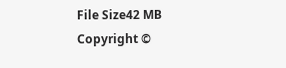File Size42 MB
Copyright ©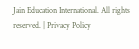Jain Education International. All rights reserved. | Privacy Policy